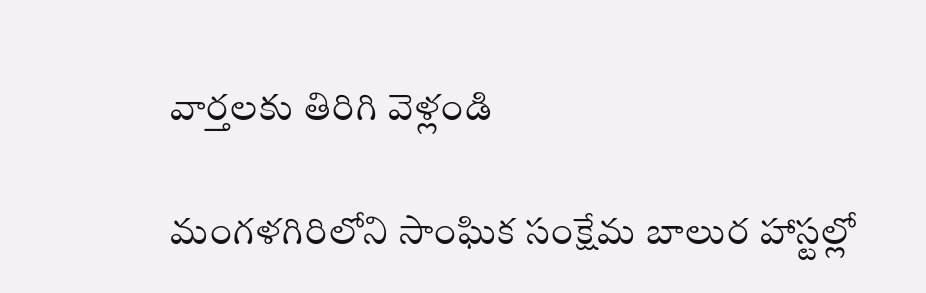వార్తలకు తిరిగి వెళ్లండి

మంగళగిరిలోని సాంఘిక సంక్షేమ బాలుర హాస్టల్లో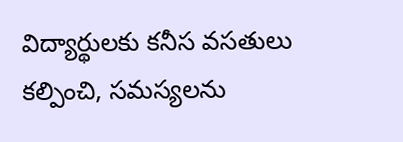విద్యార్థులకు కనీస వసతులు కల్పించి, సమస్యలను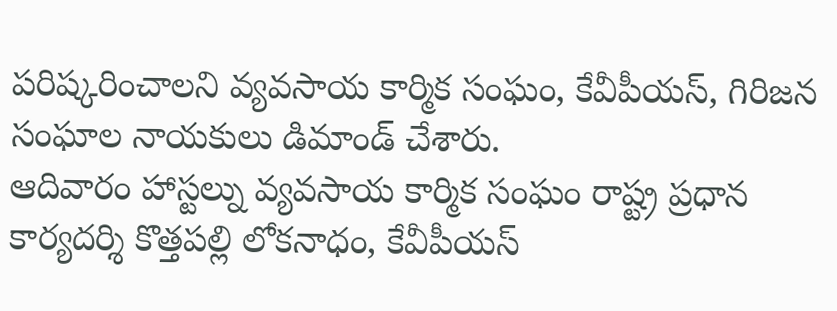పరిష్కరించాలని వ్యవసాయ కార్మిక సంఘం, కేవీపీయస్, గిరిజన సంఘాల నాయకులు డిమాండ్ చేశారు.
ఆదివారం హాస్టల్ను వ్యవసాయ కార్మిక సంఘం రాష్ట్ర ప్రధాన కార్యదర్శి కొత్తపల్లి లోకనాధం, కేవీపీయస్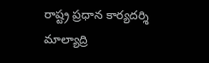రాష్ట్ర ప్రధాన కార్యదర్శి మాల్యాద్రి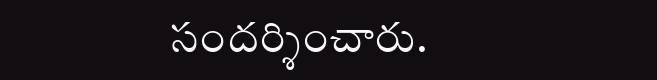సందర్శించారు.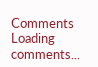Comments
Loading comments...